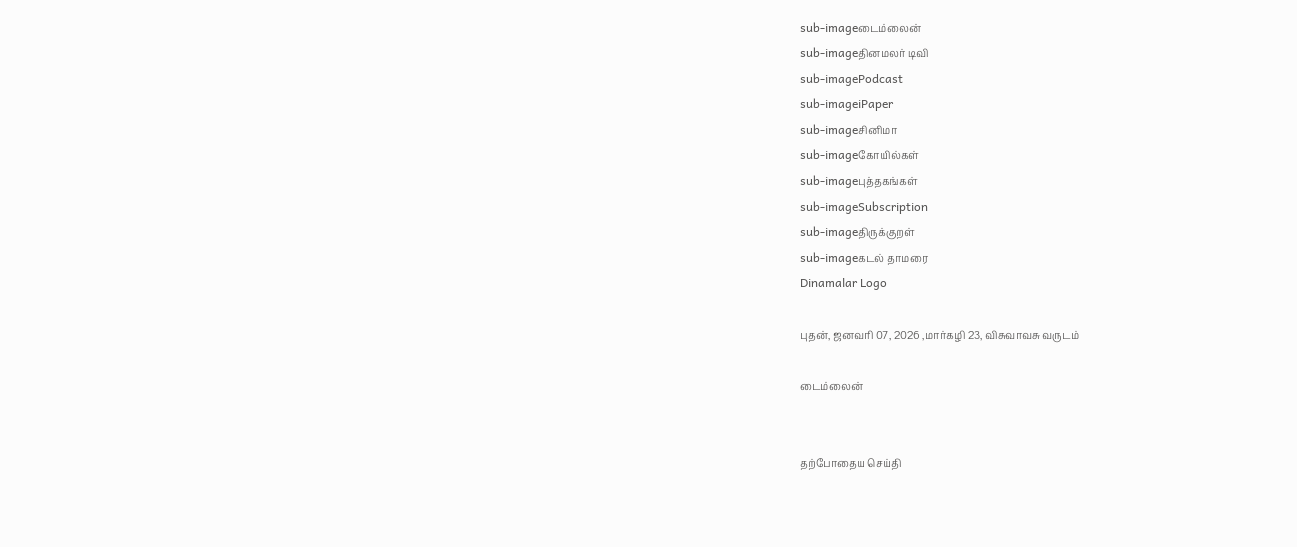sub-imageடைம்லைன்
sub-imageதினமலர் டிவி
sub-imagePodcast
sub-imageiPaper
sub-imageசினிமா
sub-imageகோயில்கள்
sub-imageபுத்தகங்கள்
sub-imageSubscription
sub-imageதிருக்குறள்
sub-imageகடல் தாமரை
Dinamalar Logo

புதன், ஜனவரி 07, 2026 ,மார்கழி 23, விசுவாவசு வருடம்

டைம்லைன்


தற்போதைய செய்தி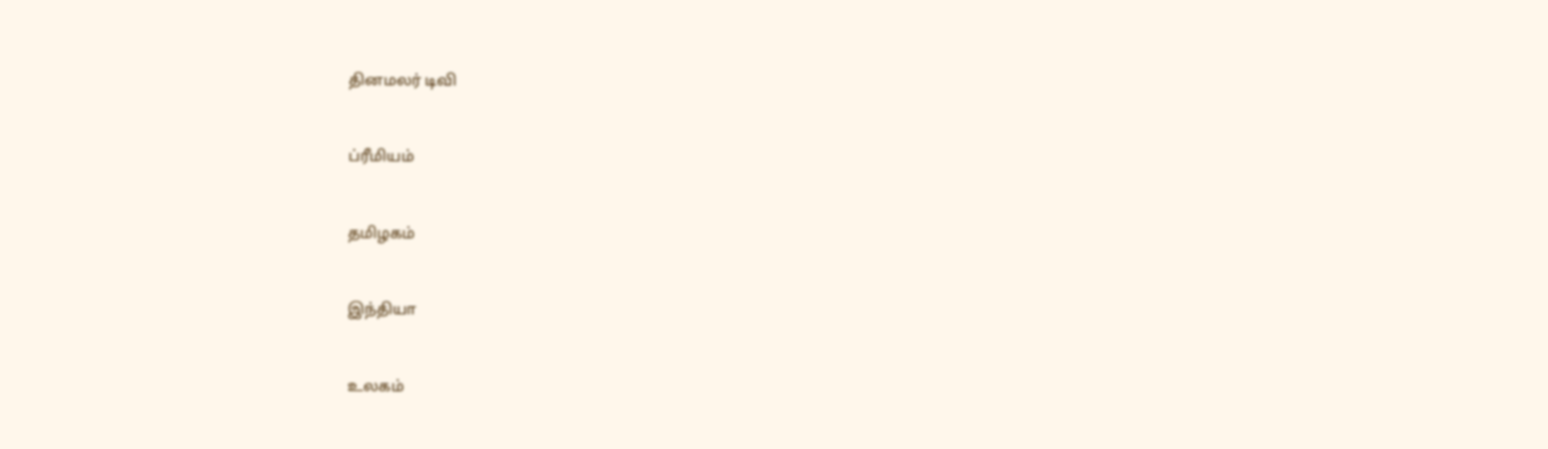தினமலர் டிவி


ப்ரீமியம்


தமிழகம்


இந்தியா


உலகம்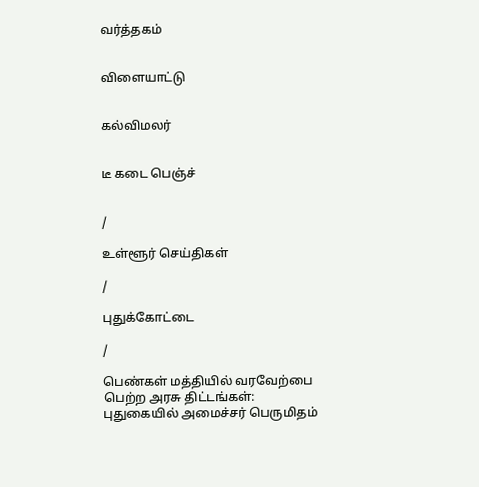வர்த்தகம்


விளையாட்டு


கல்விமலர்


டீ கடை பெஞ்ச்


/

உள்ளூர் செய்திகள்

/

புதுக்கோட்டை

/

பெண்கள் மத்தியில் வரவேற்பை பெற்ற அரசு திட்டங்கள்: புதுகையில் அமைச்சர் பெருமிதம்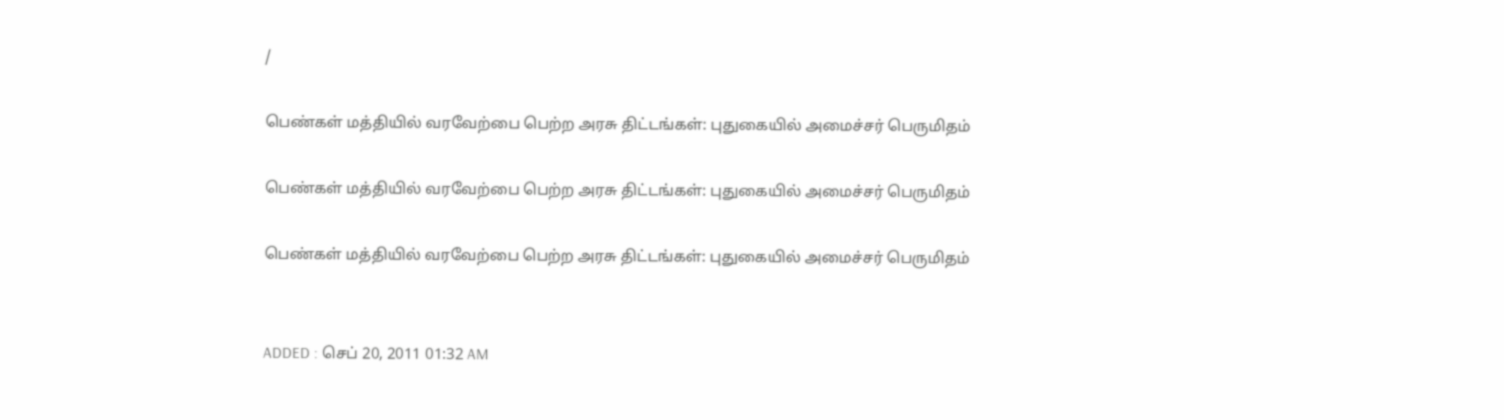/

பெண்கள் மத்தியில் வரவேற்பை பெற்ற அரசு திட்டங்கள்: புதுகையில் அமைச்சர் பெருமிதம்

பெண்கள் மத்தியில் வரவேற்பை பெற்ற அரசு திட்டங்கள்: புதுகையில் அமைச்சர் பெருமிதம்

பெண்கள் மத்தியில் வரவேற்பை பெற்ற அரசு திட்டங்கள்: புதுகையில் அமைச்சர் பெருமிதம்


ADDED : செப் 20, 2011 01:32 AM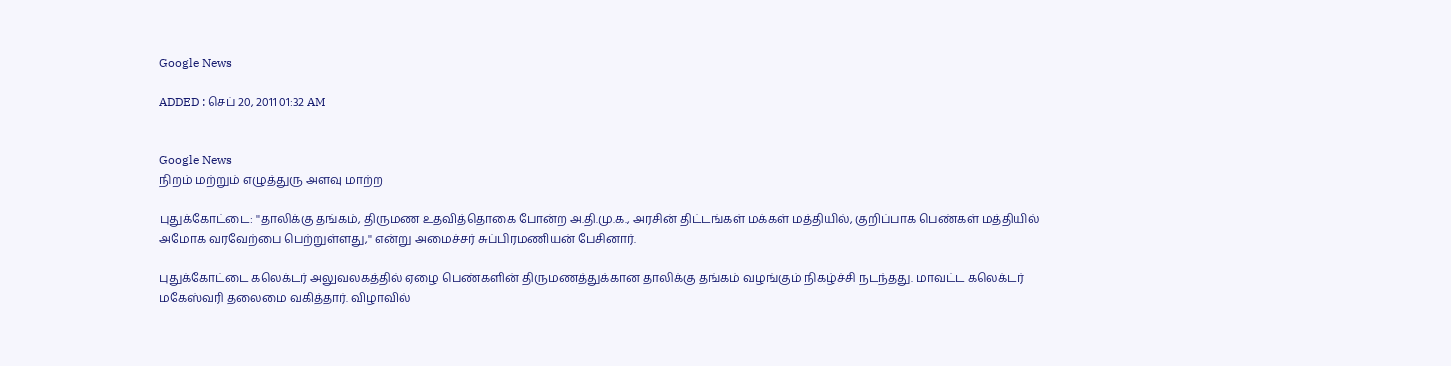Google News

ADDED : செப் 20, 2011 01:32 AM


Google News
நிறம் மற்றும் எழுத்துரு அளவு மாற்ற

புதுக்கோட்டை: ''தாலிக்கு தங்கம், திருமண உதவித்தொகை போன்ற அ.தி.மு.க., அரசின் திட்டங்கள் மக்கள் மத்தியில், குறிப்பாக பெண்கள் மத்தியில் அமோக வரவேற்பை பெற்றுள்ளது,'' என்று அமைச்சர் சுப்பிரமணியன் பேசினார்.

புதுக்கோட்டை கலெக்டர் அலுவலகத்தில் ஏழை பெண்களின் திருமணத்துக்கான தாலிக்கு தங்கம் வழங்கும் நிகழ்ச்சி நடந்தது. மாவட்ட கலெக்டர் மகேஸ்வரி தலைமை வகித்தார். விழாவில்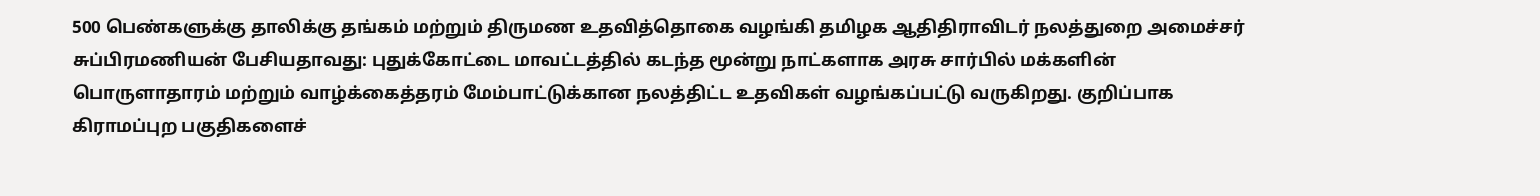500 பெண்களுக்கு தாலிக்கு தங்கம் மற்றும் திருமண உதவித்தொகை வழங்கி தமிழக ஆதிதிராவிடர் நலத்துறை அமைச்சர் சுப்பிரமணியன் பேசியதாவது: புதுக்கோட்டை மாவட்டத்தில் கடந்த மூன்று நாட்களாக அரசு சார்பில் மக்களின் பொருளாதாரம் மற்றும் வாழ்க்கைத்தரம் மேம்பாட்டுக்கான நலத்திட்ட உதவிகள் வழங்கப்பட்டு வருகிறது. குறிப்பாக கிராமப்புற பகுதிகளைச்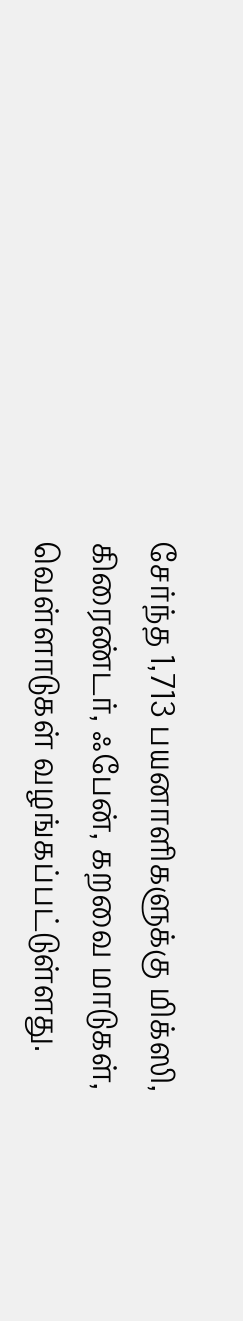சேர்ந்த 1,713 பயனாளிகளுக்கு மிக்ஸி, கிரைண்டர், ஃபேன், கறவை மாடுகள், வெள்ளாடுகள் வழங்கப்பட்டுள்ளது.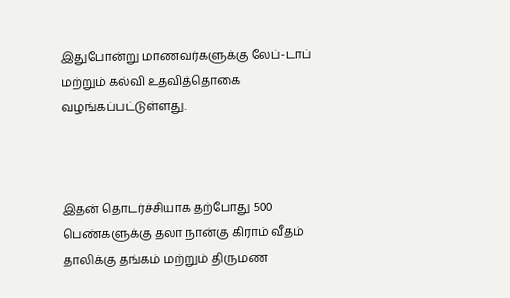இதுபோன்று மாணவர்களுக்கு லேப்-டாப் மற்றும் கல்வி உதவித்தொகை வழங்கப்பட்டுள்ளது.



இதன் தொடர்ச்சியாக தற்போது 500 பெண்களுக்கு தலா நான்கு கிராம் வீதம் தாலிக்கு தங்கம் மற்றும் திருமண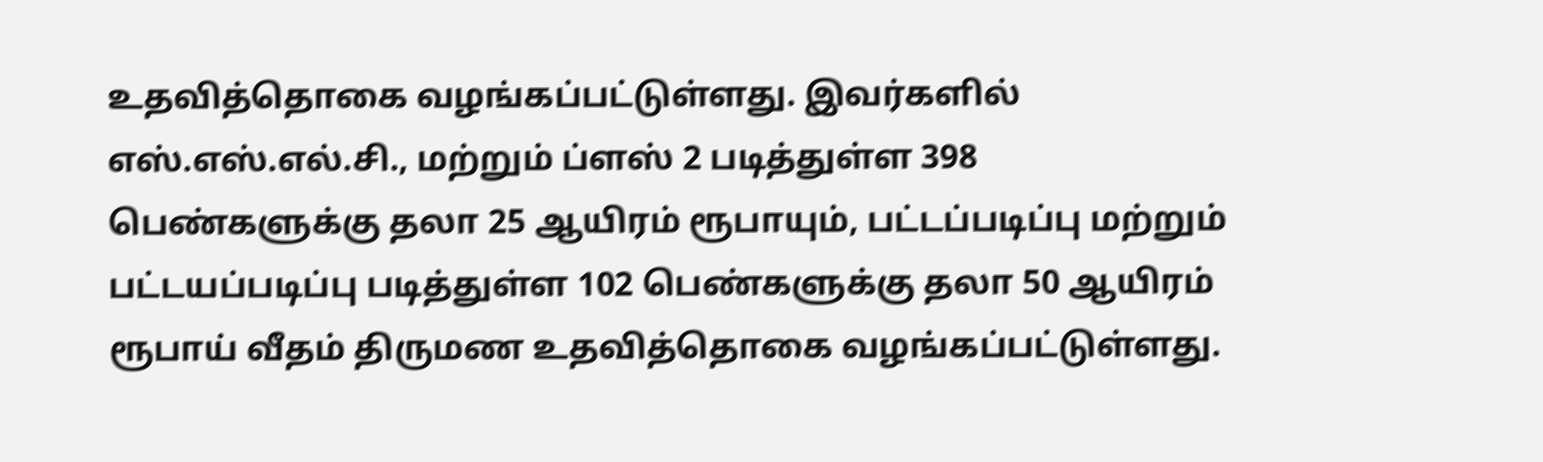உதவித்தொகை வழங்கப்பட்டுள்ளது. இவர்களில் எஸ்.எஸ்.எல்.சி., மற்றும் ப்ளஸ் 2 படித்துள்ள 398 பெண்களுக்கு தலா 25 ஆயிரம் ரூபாயும், பட்டப்படிப்பு மற்றும் பட்டயப்படிப்பு படித்துள்ள 102 பெண்களுக்கு தலா 50 ஆயிரம் ரூபாய் வீதம் திருமண உதவித்தொகை வழங்கப்பட்டுள்ளது.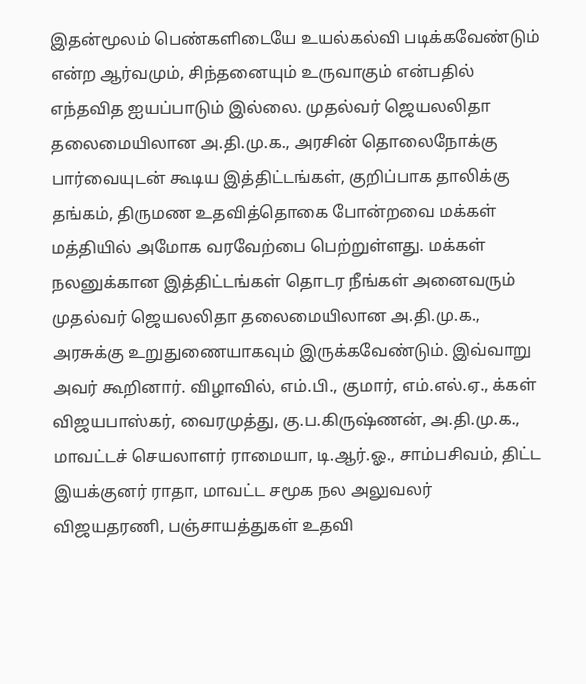இதன்மூலம் பெண்களிடையே உயல்கல்வி படிக்கவேண்டும் என்ற ஆர்வமும், சிந்தனையும் உருவாகும் என்பதில் எந்தவித ஐயப்பாடும் இல்லை. முதல்வர் ஜெயலலிதா தலைமையிலான அ.தி.மு.க., அரசின் தொலைநோக்கு பார்வையுடன் கூடிய இத்திட்டங்கள், குறிப்பாக தாலிக்கு தங்கம், திருமண உதவித்தொகை போன்றவை மக்கள் மத்தியில் அமோக வரவேற்பை பெற்றுள்ளது. மக்கள் நலனுக்கான இத்திட்டங்கள் தொடர நீங்கள் அனைவரும் முதல்வர் ஜெயலலிதா தலைமையிலான அ.தி.மு.க., அரசுக்கு உறுதுணையாகவும் இருக்கவேண்டும். இவ்வாறு அவர் கூறினார். விழாவில், எம்.பி., குமார், எம்.எல்.ஏ., க்கள் விஜயபாஸ்கர், வைரமுத்து, கு.ப.கிருஷ்ணன், அ.தி.மு.க., மாவட்டச் செயலாளர் ராமையா, டி.ஆர்.ஓ., சாம்பசிவம், திட்ட இயக்குனர் ராதா, மாவட்ட சமூக நல அலுவலர் விஜயதரணி, பஞ்சாயத்துகள் உதவி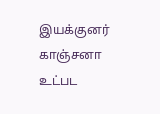இயக்குனர் காஞ்சனா உட்பட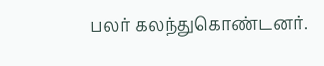பலர் கலந்துகொண்டனர்.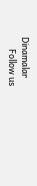Dinamalar
      Follow us